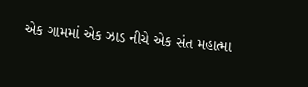એક ગામમાં એક ઝાડ નીચે એક સંત મહાત્મા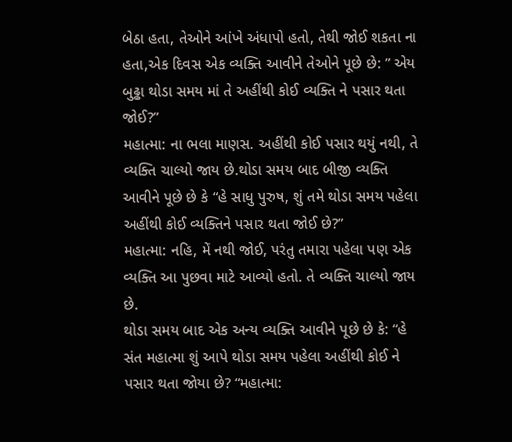બેઠા હતા, તેઓને આંખે અંધાપો હતો, તેથી જોઈ શકતા ના હતા,એક દિવસ એક વ્યક્તિ આવીને તેઓને પૂછે છે: ” એય બુઢ્ઢા થોડા સમય માં તે અહીંથી કોઈ વ્યક્તિ ને પસાર થતા જોઈ?”
મહાત્મા: ના ભલા માણસ. અહીંથી કોઈ પસાર થયું નથી, તે વ્યક્તિ ચાલ્યો જાય છે.થોડા સમય બાદ બીજી વ્યક્તિ આવીને પૂછે છે કે “હે સાધુ પુરુષ, શું તમે થોડા સમય પહેલા અહીંથી કોઈ વ્યક્તિને પસાર થતા જોઈ છે?”
મહાત્મા: નહિ, મેં નથી જોઈ, પરંતુ તમારા પહેલા પણ એક વ્યક્તિ આ પુછવા માટે આવ્યો હતો. તે વ્યક્તિ ચાલ્યો જાય છે.
થોડા સમય બાદ એક અન્ય વ્યક્તિ આવીને પૂછે છે કે: “હે સંત મહાત્મા શું આપે થોડા સમય પહેલા અહીંથી કોઈ ને પસાર થતા જોયા છે? “મહાત્મા: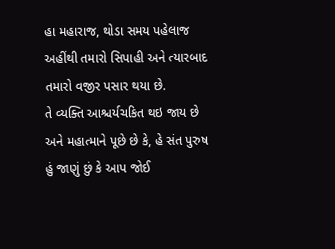હા મહારાજ, થોડા સમય પહેલાજ અહીંથી તમારો સિપાહી અને ત્યારબાદ તમારો વજીર પસાર થયા છે.
તે વ્યક્તિ આશ્ચર્યચકિત થઇ જાય છે અને મહાત્માને પૂછે છે કે, હે સંત પુરુષ હું જાણું છું કે આપ જોઈ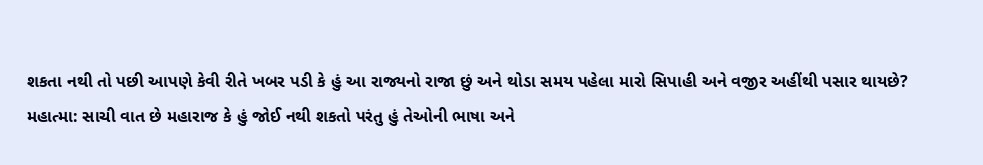શકતા નથી તો પછી આપણે કેવી રીતે ખબર પડી કે હું આ રાજ્યનો રાજા છું અને થોડા સમય પહેલા મારો સિપાહી અને વજીર અહીંથી પસાર થાયછે?
મહાત્મા: સાચી વાત છે મહારાજ કે હું જોઈ નથી શકતો પરંતુ હું તેઓની ભાષા અને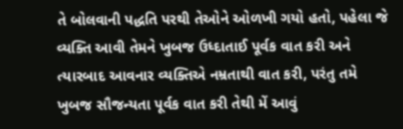તે બોલવાની પદ્ધતિ પરથી તેઓને ઓળખી ગયો હતો, પહેલા જે વ્યક્તિ આવી તેમને ખુબજ ઉધ્દાતાઈ પૂર્વક વાત કરી અને ત્યારબાદ આવનાર વ્યક્તિએ નમ્રતાથી વાત કરી, પરંતુ તમે ખુબજ સૌજન્યતા પૂર્વક વાત કરી તેથી મેં આવું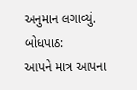અનુમાન લગાવ્યું.
બોધપાઠ:
આપને માત્ર આપના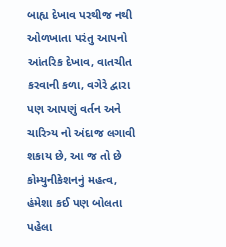બાહ્ય દેખાવ પરથીજ નથી ઓળખાતા પરંતુ આપનો આંતરિક દેખાવ, વાતચીત કરવાની કળા, વગેરે દ્વારા પણ આપણું વર્તન અને ચારિત્ર્ય નો અંદાજ લગાવી શકાય છે, આ જ તો છે કોમ્યુનીકેશનનું મહત્વ, હંમેશા કઈ પણ બોલતા પહેલા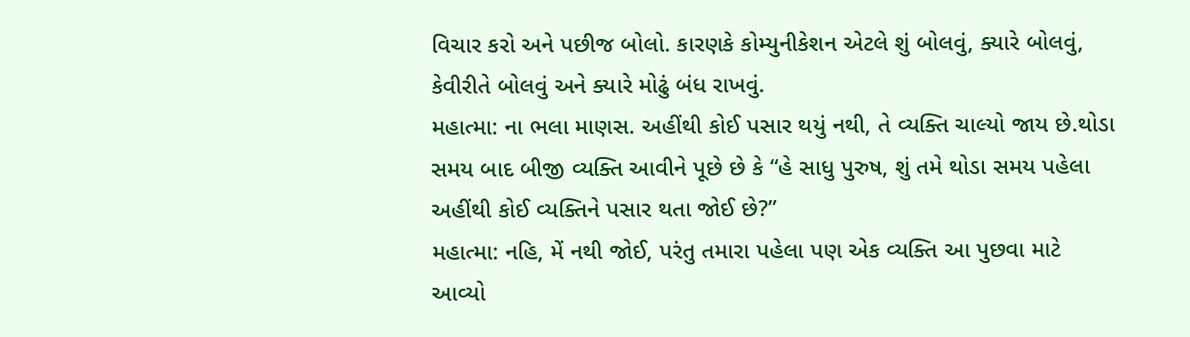વિચાર કરો અને પછીજ બોલો. કારણકે કોમ્યુનીકેશન એટલે શું બોલવું, ક્યારે બોલવું, કેવીરીતે બોલવું અને ક્યારે મોઢું બંધ રાખવું.
મહાત્મા: ના ભલા માણસ. અહીંથી કોઈ પસાર થયું નથી, તે વ્યક્તિ ચાલ્યો જાય છે.થોડા સમય બાદ બીજી વ્યક્તિ આવીને પૂછે છે કે “હે સાધુ પુરુષ, શું તમે થોડા સમય પહેલા અહીંથી કોઈ વ્યક્તિને પસાર થતા જોઈ છે?”
મહાત્મા: નહિ, મેં નથી જોઈ, પરંતુ તમારા પહેલા પણ એક વ્યક્તિ આ પુછવા માટે આવ્યો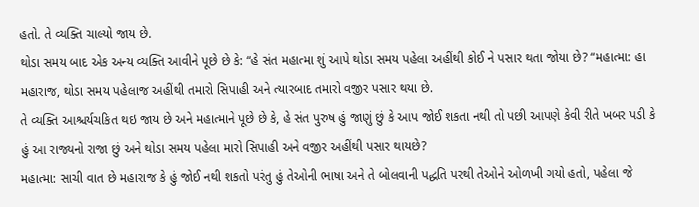હતો. તે વ્યક્તિ ચાલ્યો જાય છે.
થોડા સમય બાદ એક અન્ય વ્યક્તિ આવીને પૂછે છે કે: “હે સંત મહાત્મા શું આપે થોડા સમય પહેલા અહીંથી કોઈ ને પસાર થતા જોયા છે? “મહાત્મા: હા મહારાજ, થોડા સમય પહેલાજ અહીંથી તમારો સિપાહી અને ત્યારબાદ તમારો વજીર પસાર થયા છે.
તે વ્યક્તિ આશ્ચર્યચકિત થઇ જાય છે અને મહાત્માને પૂછે છે કે, હે સંત પુરુષ હું જાણું છું કે આપ જોઈ શકતા નથી તો પછી આપણે કેવી રીતે ખબર પડી કે હું આ રાજ્યનો રાજા છું અને થોડા સમય પહેલા મારો સિપાહી અને વજીર અહીંથી પસાર થાયછે?
મહાત્મા: સાચી વાત છે મહારાજ કે હું જોઈ નથી શકતો પરંતુ હું તેઓની ભાષા અને તે બોલવાની પદ્ધતિ પરથી તેઓને ઓળખી ગયો હતો, પહેલા જે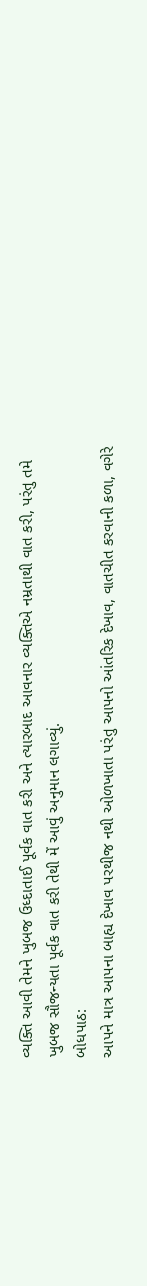વ્યક્તિ આવી તેમને ખુબજ ઉધ્દાતાઈ પૂર્વક વાત કરી અને ત્યારબાદ આવનાર વ્યક્તિએ નમ્રતાથી વાત કરી, પરંતુ તમે ખુબજ સૌજન્યતા પૂર્વક વાત કરી તેથી મેં આવું અનુમાન લગાવ્યું.
બોધપાઠ:
આપને માત્ર આપના બાહ્ય દેખાવ પરથીજ નથી ઓળખાતા પરંતુ આપનો આંતરિક દેખાવ, વાતચીત કરવાની કળા, વગેરે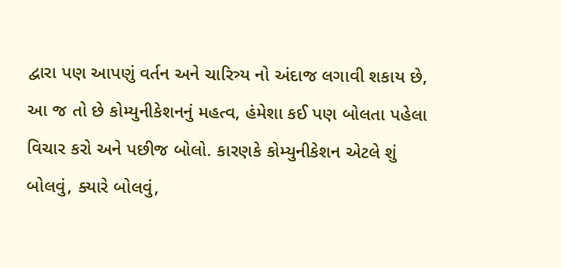દ્વારા પણ આપણું વર્તન અને ચારિત્ર્ય નો અંદાજ લગાવી શકાય છે, આ જ તો છે કોમ્યુનીકેશનનું મહત્વ, હંમેશા કઈ પણ બોલતા પહેલા વિચાર કરો અને પછીજ બોલો. કારણકે કોમ્યુનીકેશન એટલે શું બોલવું, ક્યારે બોલવું,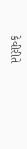કેવીરીતે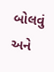બોલવું અને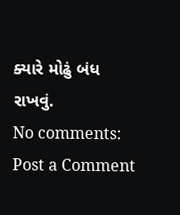ક્યારે મોઢું બંધ રાખવું.
No comments:
Post a Comment